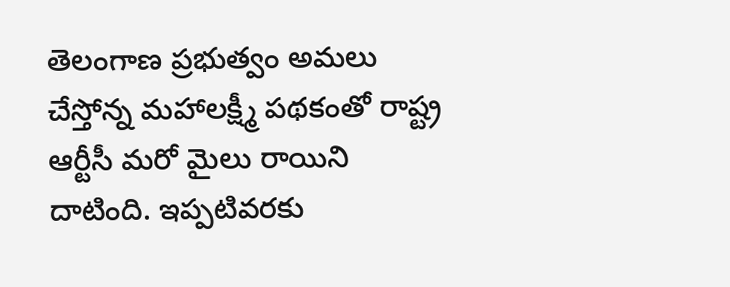తెలంగాణ ప్రభుత్వం అమలు చేస్తోన్న మహాలక్ష్మీ పథకంతో రాష్ట్ర ఆర్టీసీ మరో మైలు రాయిని దాటింది. ఇప్పటివరకు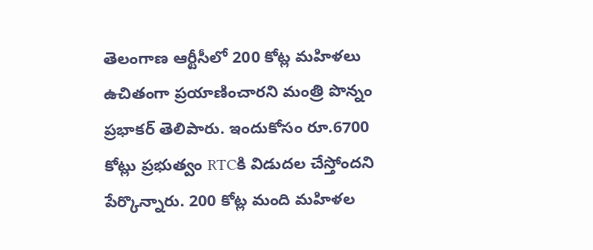తెలంగాణ ఆర్టీసీలో 200 కోట్ల మహిళలు ఉచితంగా ప్రయాణించారని మంత్రి పొన్నం ప్రభాకర్ తెలిపారు. ఇందుకోసం రూ.6700 కోట్లు ప్రభుత్వం RTCకి విడుదల చేస్తోందని పేర్కొన్నారు. 200 కోట్ల మంది మహిళల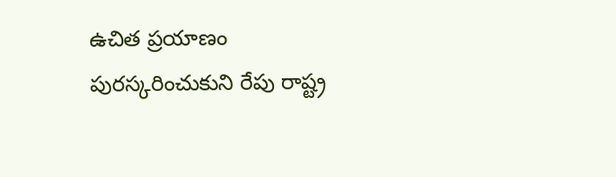ఉచిత ప్రయాణం పురస్కరించుకుని రేపు రాష్ట్ర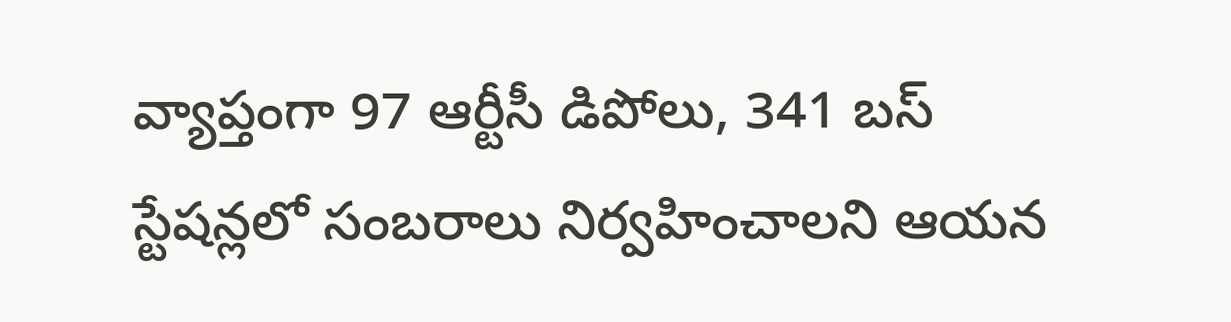వ్యాప్తంగా 97 ఆర్టీసీ డిపోలు, 341 బస్ స్టేషన్లలో సంబరాలు నిర్వహించాలని ఆయన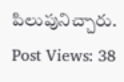పిలుపునిచ్చారు.
Post Views: 38